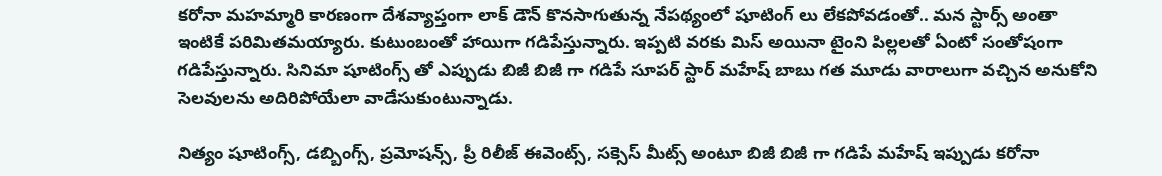కరోనా మహమ్మారి కారణంగా దేశవ్యాప్తంగా లాక్ డౌన్ కొనసాగుతున్న నేపథ్యంలో షూటింగ్ లు లేకపోవడంతో.. మన స్టార్స్ అంతా ఇంటికే పరిమితమయ్యారు. కుటుంబంతో హాయిగా గడిపేస్తున్నారు. ఇప్పటి వరకు మిస్ అయినా టైంని పిల్లలతో ఏంటో సంతోషంగా గడిపేస్తున్నారు. సినిమా షూటింగ్స్ తో ఎప్పుడు బిజీ బిజీ గా గడిపే సూపర్ స్టార్ మహేష్ బాబు గత మూడు వారాలుగా వచ్చిన అనుకోని సెలవులను అదిరిపోయేలా వాడేసుకుంటున్నాడు.

నిత్యం షూటింగ్స్, డబ్బింగ్స్, ప్రమోషన్స్, ప్రీ రిలీజ్ ఈవెంట్స్, సక్సెస్ మీట్స్ అంటూ బిజీ బిజీ గా గడిపే మహేష్ ఇప్పుడు కరోనా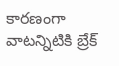కారణంగా వాటన్నిటికి బ్రేక్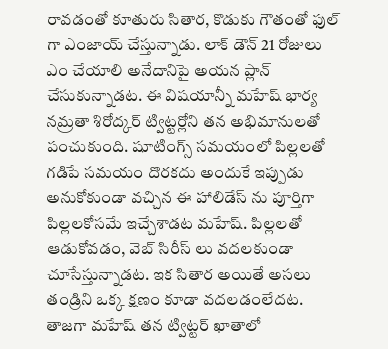రావడంతో కూతురు సితార, కొడుకు గౌతంతో ఫుల్ గా ఎంజాయ్ చేస్తున్నాడు. లాక్ డౌన్ 21 రోజులు ఎం చేయాలి అనేదానిపై అయన ప్లాన్ చేసుకున్నాడట. ఈ విషయాన్నీ మహేష్ భార్య నమ్రతా శిరోద్కర్ ట్విట్టర్లోని తన అభిమానులతో పంచుకుంది. షూటింగ్స్ సమయంలో పిల్లలతో గడిపే సమయం దొరకదు అందుకే ఇప్పుడు అనుకోకుండా వచ్చిన ఈ హాలిడేస్ ను పూర్తిగా పిల్లలకోసమే ఇచ్చేశాడట మహేష్. పిల్లలతో ఆడుకోవడం, వెబ్ సిరీస్ లు వదలకుండా చూసేస్తున్నాడట. ఇక సితార అయితే అసలు తండ్రిని ఒక్క క్షణం కూడా వదలడంలేదట. తాజగా మహేష్ తన ట్విట్టర్ ఖాతాలో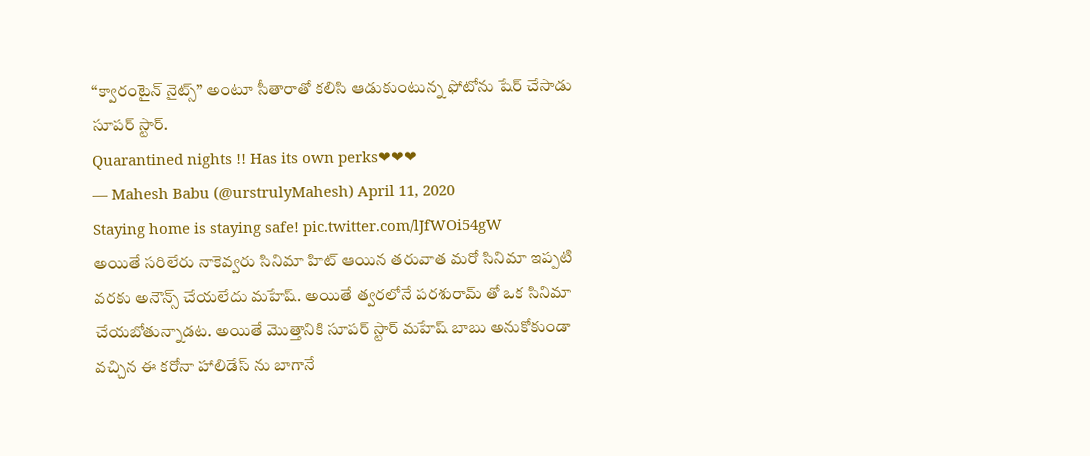“క్వారంటైన్ నైట్స్” అంటూ సీతారాతో కలిసి ఆడుకుంటున్న ఫోటోను షేర్ చేసాడు సూపర్ స్టార్.
Quarantined nights !! Has its own perks❤❤❤
— Mahesh Babu (@urstrulyMahesh) April 11, 2020
Staying home is staying safe! pic.twitter.com/lJfWOi54gW
అయితే సరిలేరు నాకెవ్వరు సినిమా హిట్ ఆయిన తరువాత మరో సినిమా ఇప్పటి వరకు అనౌన్స్ చేయలేదు మహేష్. అయితే త్వరలోనే పరశురామ్ తో ఒక సినిమా చేయబోతున్నాడట. అయితే మొత్తానికి సూపర్ స్టార్ మహేష్ బాబు అనుకోకుండా వచ్చిన ఈ కరోనా హాలిడేస్ ను బాగానే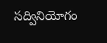సద్వినియోగం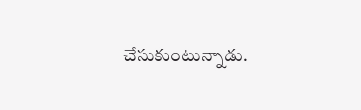చేసుకుంటున్నాడు.